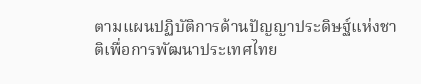ตามแผนปฏิบัติการด้านปัญญาประดิษฐ์แห่งชาติเพื่อการพัฒนาประเทศไทย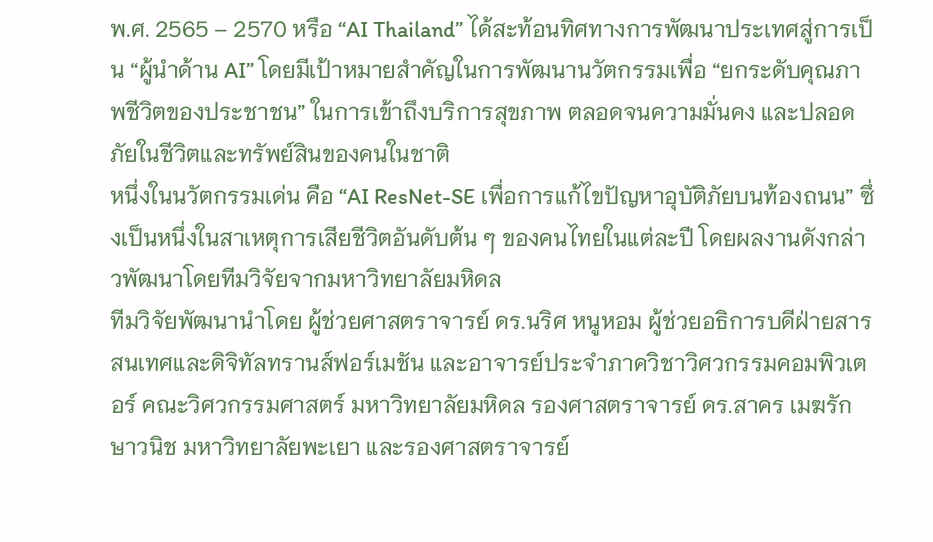พ.ศ. 2565 – 2570 หรือ “AI Thailand” ได้สะท้อนทิศทางการพัฒนาประเทศสู่การเป็น “ผู้นำด้าน AI” โดยมีเป้าหมายสำคัญในการพัฒนานวัตกรรมเพื่อ “ยกระดับคุณภาพชีวิตของประชาชน” ในการเข้าถึงบริการสุขภาพ ตลอดจนความมั่นคง และปลอดภัยในชีวิตและทรัพย์สินของคนในชาติ
หนึ่งในนวัตกรรมเด่น คือ “AI ResNet-SE เพื่อการแก้ไขปัญหาอุบัติภัยบนท้องถนน” ซึ่งเป็นหนึ่งในสาเหตุการเสียชีวิตอันดับต้น ๆ ของคนไทยในแต่ละปี โดยผลงานดังกล่าวพัฒนาโดยทีมวิจัยจากมหาวิทยาลัยมหิดล
ทีมวิจัยพัฒนานำโดย ผู้ช่วยศาสตราจารย์ ดร.นริศ หนูหอม ผู้ช่วยอธิการบดีฝ่ายสารสนเทศและดิจิทัลทรานส์ฟอร์เมชัน และอาจารย์ประจำภาควิชาวิศวกรรมคอมพิวเตอร์ คณะวิศวกรรมศาสตร์ มหาวิทยาลัยมหิดล รองศาสตราจารย์ ดร.สาคร เมฆรักษาวนิช มหาวิทยาลัยพะเยา และรองศาสตราจารย์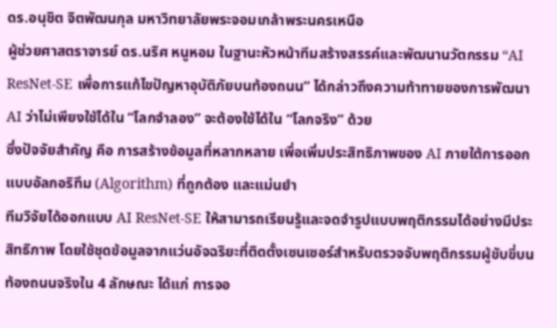ดร.อนุชิต จิตพัฒนกุล มหาวิทยาลัยพระจอมเกล้าพระนครเหนือ
ผู้ช่วยศาสตราจารย์ ดร.นริศ หนูหอม ในฐานะหัวหน้าทีมสร้างสรรค์และพัฒนานวัตกรรม “AI ResNet-SE เพื่อการแก้ไขปัญหาอุบัติภัยบนท้องถนน” ได้กล่าวถึงความท้าทายของการพัฒนา AI ว่าไม่เพียงใช้ได้ใน “โลกจำลอง” จะต้องใช้ได้ใน “โลกจริง” ด้วย
ซึ่งปัจจัยสำคัญ คือ การสร้างข้อมูลที่หลากหลาย เพื่อเพิ่มประสิทธิภาพของ AI ภายใต้การออกแบบอัลกอริทึม (Algorithm) ที่ถูกต้อง และแม่นยำ
ทีมวิจัยได้ออกแบบ AI ResNet-SE ให้สามารถเรียนรู้และจดจำรูปแบบพฤติกรรมได้อย่างมีประสิทธิภาพ โดยใช้ชุดข้อมูลจากแว่นอัจฉริยะที่ติดตั้งเซนเซอร์สำหรับตรวจจับพฤติกรรมผู้ขับขี่บนท้องถนนจริงใน 4 ลักษณะ ได้แก่ การจอ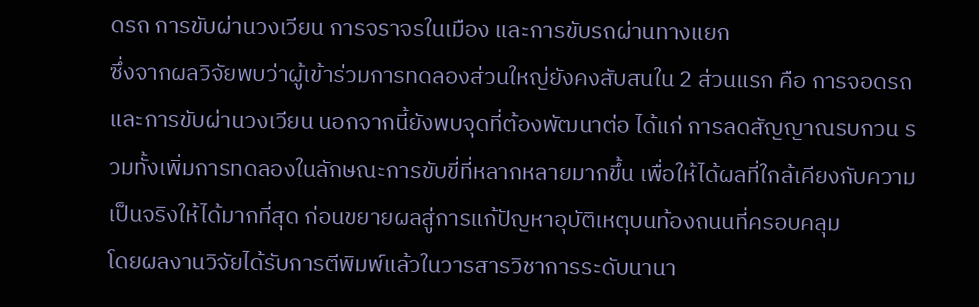ดรถ การขับผ่านวงเวียน การจราจรในเมือง และการขับรถผ่านทางแยก
ซึ่งจากผลวิจัยพบว่าผู้เข้าร่วมการทดลองส่วนใหญ่ยังคงสับสนใน 2 ส่วนแรก คือ การจอดรถ และการขับผ่านวงเวียน นอกจากนี้ยังพบจุดที่ต้องพัฒนาต่อ ได้แก่ การลดสัญญาณรบกวน รวมทั้งเพิ่มการทดลองในลักษณะการขับขี่ที่หลากหลายมากขึ้น เพื่อให้ได้ผลที่ใกล้เคียงกับความเป็นจริงให้ได้มากที่สุด ก่อนขยายผลสู่การแก้ปัญหาอุบัติเหตุบนท้องถนนที่ครอบคลุม
โดยผลงานวิจัยได้รับการตีพิมพ์แล้วในวารสารวิชาการระดับนานา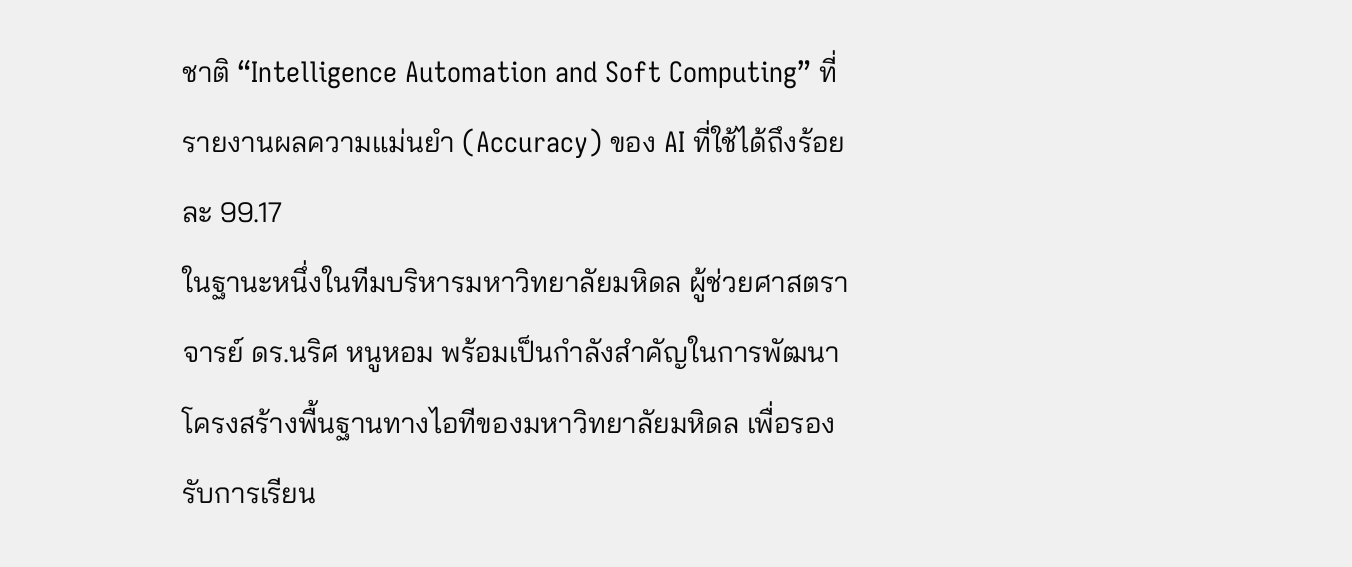ชาติ “Intelligence Automation and Soft Computing” ที่รายงานผลความแม่นยำ (Accuracy) ของ AI ที่ใช้ได้ถึงร้อยละ 99.17
ในฐานะหนึ่งในทีมบริหารมหาวิทยาลัยมหิดล ผู้ช่วยศาสตราจารย์ ดร.นริศ หนูหอม พร้อมเป็นกำลังสำคัญในการพัฒนาโครงสร้างพื้นฐานทางไอทีของมหาวิทยาลัยมหิดล เพื่อรองรับการเรียน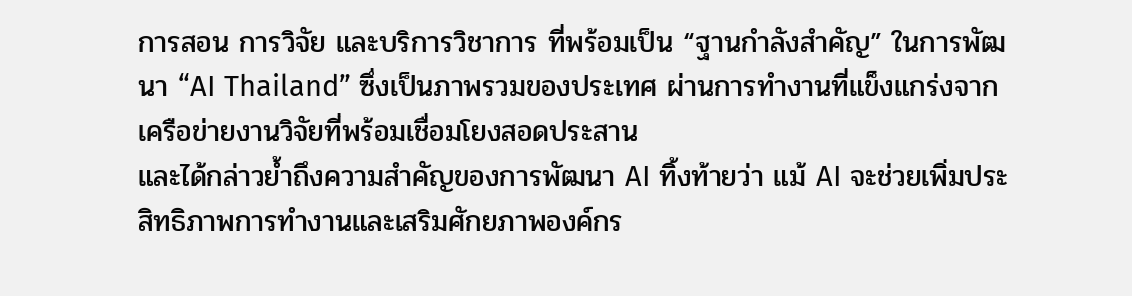การสอน การวิจัย และบริการวิชาการ ที่พร้อมเป็น “ฐานกำลังสำคัญ” ในการพัฒนา “AI Thailand” ซึ่งเป็นภาพรวมของประเทศ ผ่านการทำงานที่แข็งแกร่งจากเครือข่ายงานวิจัยที่พร้อมเชื่อมโยงสอดประสาน
และได้กล่าวย้ำถึงความสำคัญของการพัฒนา AI ทิ้งท้ายว่า แม้ AI จะช่วยเพิ่มประสิทธิภาพการทำงานและเสริมศักยภาพองค์กร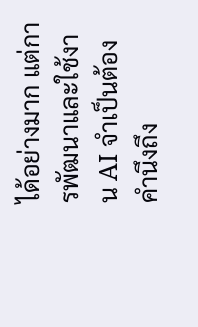ได้อย่างมาก แต่การพัฒนาและใช้งาน AI จำเป็นต้องคำนึงถึง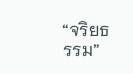“จริยธรรม”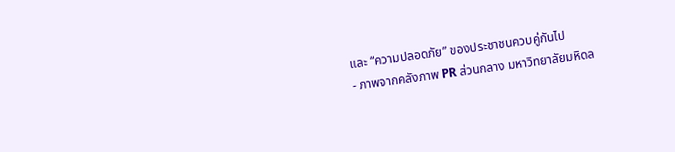และ “ความปลอดภัย” ของประชาชนควบคู่กันไป
- ภาพจากคลังภาพ PR ส่วนกลาง มหาวิทยาลัยมหิดล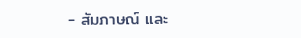- สัมภาษณ์ และ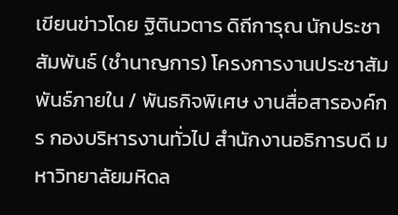เขียนข่าวโดย ฐิตินวตาร ดิถีการุณ นักประชาสัมพันธ์ (ชำนาญการ) โครงการงานประชาสัมพันธ์ภายใน / พันธกิจพิเศษ งานสื่อสารองค์กร กองบริหารงานทั่วไป สำนักงานอธิการบดี มหาวิทยาลัยมหิดล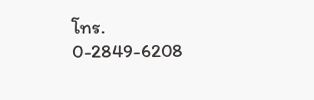โทร. 0-2849-6208